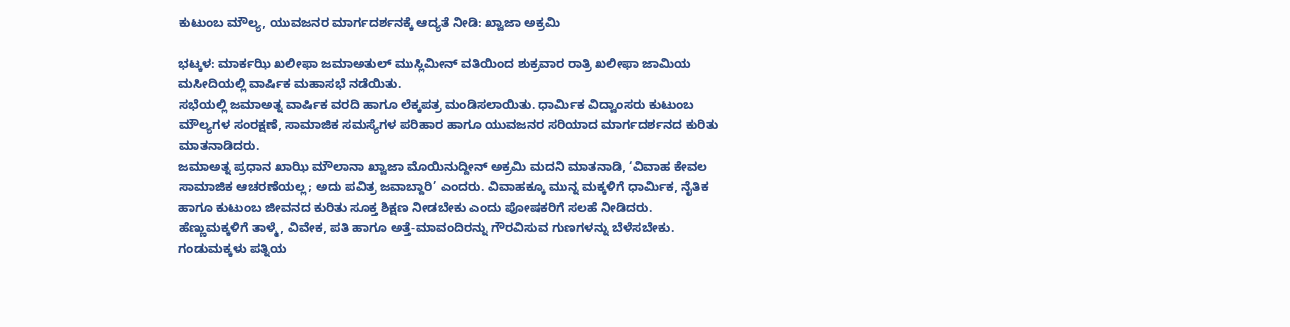ಕುಟುಂಬ ಮೌಲ್ಯ, ಯುವಜನರ ಮಾರ್ಗದರ್ಶನಕ್ಕೆ ಆದ್ಯತೆ ನೀಡಿ: ಖ್ವಾಜಾ ಅಕ್ರಮಿ

ಭಟ್ಕಳ: ಮಾರ್ಕಝಿ ಖಲೀಫಾ ಜಮಾಅತುಲ್ ಮುಸ್ಲಿಮೀನ್ ವತಿಯಿಂದ ಶುಕ್ರವಾರ ರಾತ್ರಿ ಖಲೀಫಾ ಜಾಮಿಯ ಮಸೀದಿಯಲ್ಲಿ ವಾರ್ಷಿಕ ಮಹಾಸಭೆ ನಡೆಯಿತು.
ಸಭೆಯಲ್ಲಿ ಜಮಾಅತ್ನ ವಾರ್ಷಿಕ ವರದಿ ಹಾಗೂ ಲೆಕ್ಕಪತ್ರ ಮಂಡಿಸಲಾಯಿತು. ಧಾರ್ಮಿಕ ವಿದ್ವಾಂಸರು ಕುಟುಂಬ ಮೌಲ್ಯಗಳ ಸಂರಕ್ಷಣೆ, ಸಾಮಾಜಿಕ ಸಮಸ್ಯೆಗಳ ಪರಿಹಾರ ಹಾಗೂ ಯುವಜನರ ಸರಿಯಾದ ಮಾರ್ಗದರ್ಶನದ ಕುರಿತು ಮಾತನಾಡಿದರು.
ಜಮಾಅತ್ನ ಪ್ರಧಾನ ಖಾಝಿ ಮೌಲಾನಾ ಖ್ವಾಜಾ ಮೊಯಿನುದ್ದೀನ್ ಅಕ್ರಮಿ ಮದನಿ ಮಾತನಾಡಿ, ‘ವಿವಾಹ ಕೇವಲ ಸಾಮಾಜಿಕ ಆಚರಣೆಯಲ್ಲ; ಅದು ಪವಿತ್ರ ಜವಾಬ್ದಾರಿ’ ಎಂದರು. ವಿವಾಹಕ್ಕೂ ಮುನ್ನ ಮಕ್ಕಳಿಗೆ ಧಾರ್ಮಿಕ, ನೈತಿಕ ಹಾಗೂ ಕುಟುಂಬ ಜೀವನದ ಕುರಿತು ಸೂಕ್ತ ಶಿಕ್ಷಣ ನೀಡಬೇಕು ಎಂದು ಪೋಷಕರಿಗೆ ಸಲಹೆ ನೀಡಿದರು.
ಹೆಣ್ಣುಮಕ್ಕಳಿಗೆ ತಾಳ್ಮೆ, ವಿವೇಕ, ಪತಿ ಹಾಗೂ ಅತ್ತೆ-ಮಾವಂದಿರನ್ನು ಗೌರವಿಸುವ ಗುಣಗಳನ್ನು ಬೆಳೆಸಬೇಕು. ಗಂಡುಮಕ್ಕಳು ಪತ್ನಿಯ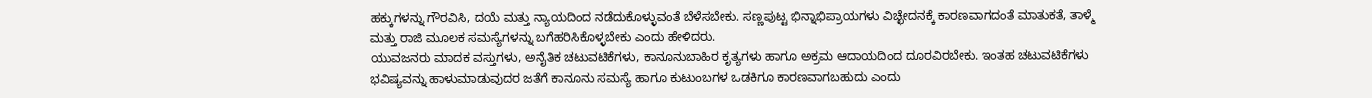ಹಕ್ಕುಗಳನ್ನು ಗೌರವಿಸಿ, ದಯೆ ಮತ್ತು ನ್ಯಾಯದಿಂದ ನಡೆದುಕೊಳ್ಳುವಂತೆ ಬೆಳೆಸಬೇಕು. ಸಣ್ಣಪುಟ್ಟ ಭಿನ್ನಾಭಿಪ್ರಾಯಗಳು ವಿಚ್ಛೇದನಕ್ಕೆ ಕಾರಣವಾಗದಂತೆ ಮಾತುಕತೆ, ತಾಳ್ಮೆ ಮತ್ತು ರಾಜಿ ಮೂಲಕ ಸಮಸ್ಯೆಗಳನ್ನು ಬಗೆಹರಿಸಿಕೊಳ್ಳಬೇಕು ಎಂದು ಹೇಳಿದರು.
ಯುವಜನರು ಮಾದಕ ವಸ್ತುಗಳು, ಅನೈತಿಕ ಚಟುವಟಿಕೆಗಳು, ಕಾನೂನುಬಾಹಿರ ಕೃತ್ಯಗಳು ಹಾಗೂ ಅಕ್ರಮ ಆದಾಯದಿಂದ ದೂರವಿರಬೇಕು. ಇಂತಹ ಚಟುವಟಿಕೆಗಳು ಭವಿಷ್ಯವನ್ನು ಹಾಳುಮಾಡುವುದರ ಜತೆಗೆ ಕಾನೂನು ಸಮಸ್ಯೆ ಹಾಗೂ ಕುಟುಂಬಗಳ ಒಡಕಿಗೂ ಕಾರಣವಾಗಬಹುದು ಎಂದು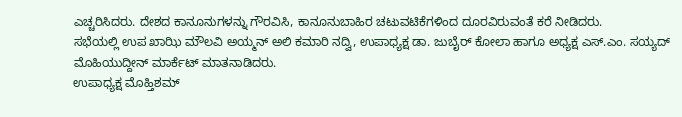ಎಚ್ಚರಿಸಿದರು. ದೇಶದ ಕಾನೂನುಗಳನ್ನು ಗೌರವಿಸಿ, ಕಾನೂನುಬಾಹಿರ ಚಟುವಟಿಕೆಗಳಿಂದ ದೂರವಿರುವಂತೆ ಕರೆ ನೀಡಿದರು.
ಸಭೆಯಲ್ಲಿ ಉಪ ಖಾಝಿ ಮೌಲವಿ ಅಯ್ಮನ್ ಅಲಿ ಕಮಾರಿ ನದ್ವಿ, ಉಪಾಧ್ಯಕ್ಷ ಡಾ. ಜುಬೈರ್ ಕೋಲಾ ಹಾಗೂ ಅಧ್ಯಕ್ಷ ಎಸ್.ಎಂ. ಸಯ್ಯದ್ ಮೊಹಿಯುದ್ದೀನ್ ಮಾರ್ಕೆಟ್ ಮಾತನಾಡಿದರು.
ಉಪಾಧ್ಯಕ್ಷ ಮೊಹ್ತಿಶಮ್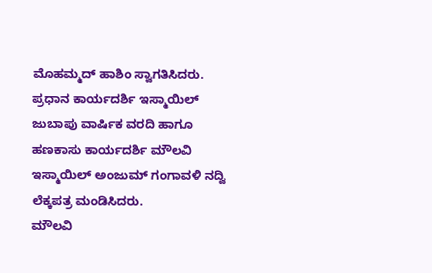ಮೊಹಮ್ಮದ್ ಹಾಶಿಂ ಸ್ವಾಗತಿಸಿದರು. ಪ್ರಧಾನ ಕಾರ್ಯದರ್ಶಿ ಇಸ್ಮಾಯಿಲ್ ಜುಬಾಪು ವಾರ್ಷಿಕ ವರದಿ ಹಾಗೂ ಹಣಕಾಸು ಕಾರ್ಯದರ್ಶಿ ಮೌಲವಿ ಇಸ್ಮಾಯಿಲ್ ಅಂಜುಮ್ ಗಂಗಾವಳಿ ನದ್ವಿ ಲೆಕ್ಕಪತ್ರ ಮಂಡಿಸಿದರು.
ಮೌಲವಿ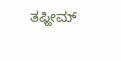ತಫ್ಹೀಮ್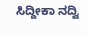ಸಿದ್ದೀಕಾ ನದ್ವಿ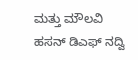ಮತ್ತು ಮೌಲವಿ ಹಸನ್ ಡಿಎಫ್ ನದ್ವಿ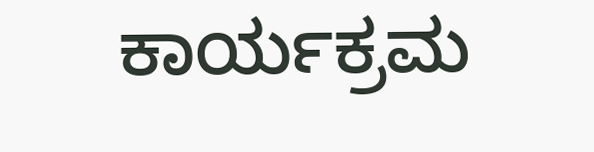ಕಾರ್ಯಕ್ರಮ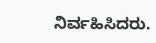ನಿರ್ವಹಿಸಿದರು.